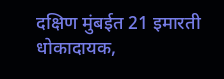दक्षिण मुंबईत 21 इमारती धोकादायक,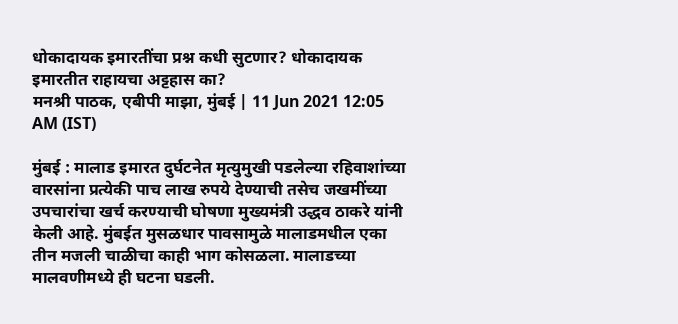धोकादायक इमारतींचा प्रश्न कधी सुटणार? धोकादायक इमारतीत राहायचा अट्टहास का?
मनश्री पाठक, एबीपी माझा, मुंबई | 11 Jun 2021 12:05 AM (IST)

मुंबई : मालाड इमारत दुर्घटनेत मृत्युमुखी पडलेल्या रहिवाशांच्या वारसांना प्रत्येकी पाच लाख रुपये देण्याची तसेच जखमींच्या उपचारांचा खर्च करण्याची घोषणा मुख्यमंत्री उद्धव ठाकरे यांनी केली आहे. मुंबईत मुसळधार पावसामुळे मालाडमधील एका तीन मजली चाळीचा काही भाग कोसळला. मालाडच्या मालवणीमध्ये ही घटना घडली.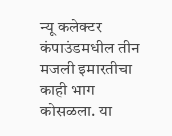न्यू कलेक्टर कंपाउंडमधील तीन मजली इमारतीचा काही भाग कोसळला. या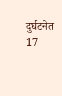दुर्घटनेत 17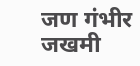जण गंभीर जखमी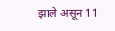झाले असून 11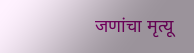जणांचा मृत्यू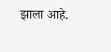झाला आहे.